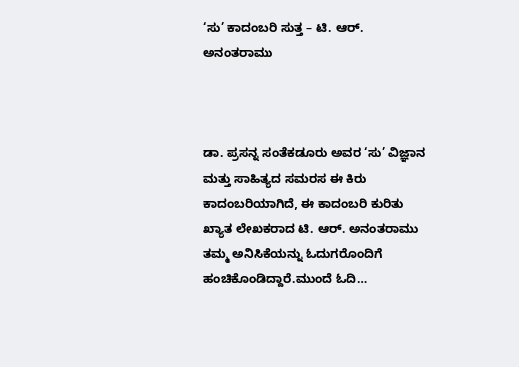‘ಸು’ ಕಾದಂಬರಿ ಸುತ್ತ – ಟಿ. ಆರ್. ಅನಂತರಾಮು



ಡಾ. ಪ್ರಸನ್ನ ಸಂತೆಕಡೂರು ಅವರ ‘ಸು’ ವಿಜ್ಞಾನ ಮತ್ತು ಸಾಹಿತ್ಯದ ಸಮರಸ ಈ ಕಿರು ಕಾದಂಬರಿಯಾಗಿದೆ, ಈ ಕಾದಂಬರಿ ಕುರಿತು ಖ್ಯಾತ ಲೇಖಕರಾದ ಟಿ. ಆರ್. ಅನಂತರಾಮು ತಮ್ಮ ಅನಿಸಿಕೆಯನ್ನು ಓದುಗರೊಂದಿಗೆ ಹಂಚಿಕೊಂಡಿದ್ದಾರೆ.ಮುಂದೆ ಓದಿ…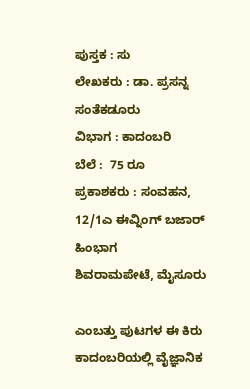ಪುಸ್ತಕ : ಸು
ಲೇಖಕರು : ಡಾ. ಪ್ರಸನ್ನ ಸಂತೆಕಡೂರು
ವಿಭಾಗ : ಕಾದಂಬರಿ
ಬೆಲೆ :  75 ರೂ
ಪ್ರಕಾಶಕರು : ಸಂವಹನ, 12/1ಎ ಈವ್ನಿಂಗ್ ಬಜಾರ್ ಹಿಂಭಾಗ
ಶಿವರಾಮಪೇಟೆ, ಮೈಸೂರು

ಎಂಬತ್ತು ಪುಟಗಳ ಈ ಕಿರು ಕಾದಂಬರಿಯಲ್ಲಿ ವೈಜ್ಞಾನಿಕ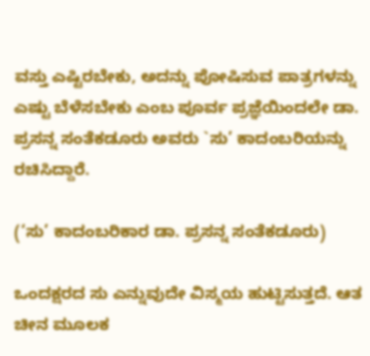ವಸ್ತು ಎಷ್ಟಿರಬೇಕು, ಅದನ್ನು ಪೋಷಿಸುವ ಪಾತ್ರಗಳನ್ನು ಎಷ್ಟು ಬೆಳೆಸಬೇಕು ಎಂಬ ಪೂರ್ವ ಪ್ರಜ್ಞೆಯಿಂದಲೇ ಡಾ. ಪ್ರಸನ್ನ ಸಂತೆಕಡೂರು ಅವರು `ಸು’ ಕಾದಂಬರಿಯನ್ನು ರಚಿಸಿದ್ದಾರೆ.

(‘ಸು’ ಕಾದಂಬರಿಕಾರ ಡಾ. ಪ್ರಸನ್ನ ಸಂತೆಕಡೂರು)

ಒಂದಕ್ಷರದ ಸು ಎನ್ನುವುದೇ ವಿಸ್ಮಯ ಹುಟ್ಟಿಸುತ್ತದೆ. ಆತ ಚೀನ ಮೂಲಕ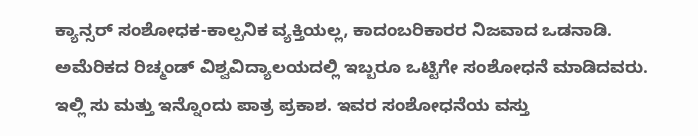ಕ್ಯಾನ್ಸರ್ ಸಂಶೋಧಕ-ಕಾಲ್ಪನಿಕ ವ್ಯಕ್ತಿಯಲ್ಲ, ಕಾದಂಬರಿಕಾರರ ನಿಜವಾದ ಒಡನಾಡಿ. ಅಮೆರಿಕದ ರಿಚ್ಮಂಡ್ ವಿಶ್ವವಿದ್ಯಾಲಯದಲ್ಲಿ ಇಬ್ಬರೂ ಒಟ್ಟಿಗೇ ಸಂಶೋಧನೆ ಮಾಡಿದವರು. ಇಲ್ಲಿ ಸು ಮತ್ತು ಇನ್ನೊಂದು ಪಾತ್ರ ಪ್ರಕಾಶ. ಇವರ ಸಂಶೋಧನೆಯ ವಸ್ತು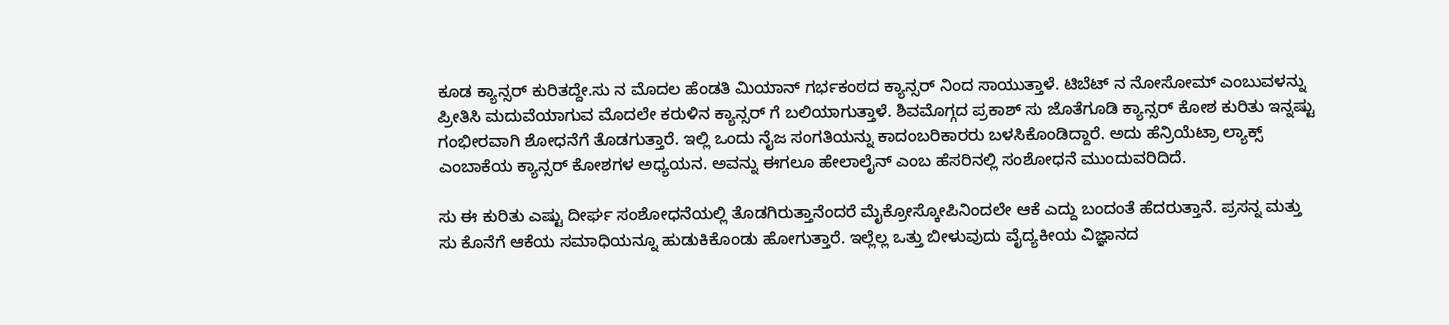ಕೂಡ ಕ್ಯಾನ್ಸರ್ ಕುರಿತದ್ದೇ.ಸು ನ ಮೊದಲ ಹೆಂಡತಿ ಮಿಯಾನ್ ಗರ್ಭಕಂಠದ ಕ್ಯಾನ್ಸರ್ ನಿಂದ ಸಾಯುತ್ತಾಳೆ. ಟಿಬೆಟ್ ನ ನೋಸೋಮ್ ಎಂಬುವಳನ್ನು ಪ್ರೀತಿಸಿ ಮದುವೆಯಾಗುವ ಮೊದಲೇ ಕರುಳಿನ ಕ್ಯಾನ್ಸರ್ ಗೆ ಬಲಿಯಾಗುತ್ತಾಳೆ. ಶಿವಮೊಗ್ಗದ ಪ್ರಕಾಶ್ ಸು ಜೊತೆಗೂಡಿ ಕ್ಯಾನ್ಸರ್ ಕೋಶ ಕುರಿತು ಇನ್ನಷ್ಟು ಗಂಭೀರವಾಗಿ ಶೋಧನೆಗೆ ತೊಡಗುತ್ತಾರೆ. ಇಲ್ಲಿ ಒಂದು ನೈಜ ಸಂಗತಿಯನ್ನು ಕಾದಂಬರಿಕಾರರು ಬಳಸಿಕೊಂಡಿದ್ದಾರೆ. ಅದು ಹೆನ್ರಿಯೆಟ್ರಾ ಲ್ಯಾಕ್ಸ್ ಎಂಬಾಕೆಯ ಕ್ಯಾನ್ಸರ್ ಕೋಶಗಳ ಅಧ್ಯಯನ. ಅವನ್ನು ಈಗಲೂ ಹೇಲಾಲೈನ್ ಎಂಬ ಹೆಸರಿನಲ್ಲಿ ಸಂಶೋಧನೆ ಮುಂದುವರಿದಿದೆ.

ಸು ಈ ಕುರಿತು ಎಷ್ಟು ದೀರ್ಘ ಸಂಶೋಧನೆಯಲ್ಲಿ ತೊಡಗಿರುತ್ತಾನೆಂದರೆ ಮೈಕ್ರೋಸ್ಕೋಪಿನಿಂದಲೇ ಆಕೆ ಎದ್ದು ಬಂದಂತೆ ಹೆದರುತ್ತಾನೆ. ಪ್ರಸನ್ನ ಮತ್ತು ಸು ಕೊನೆಗೆ ಆಕೆಯ ಸಮಾಧಿಯನ್ನೂ ಹುಡುಕಿಕೊಂಡು ಹೋಗುತ್ತಾರೆ. ಇಲ್ಲೆಲ್ಲ ಒತ್ತು ಬೀಳುವುದು ವೈದ್ಯಕೀಯ ವಿಜ್ಞಾನದ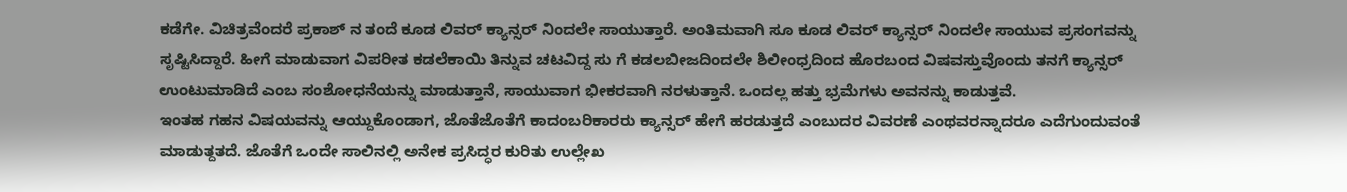ಕಡೆಗೇ. ವಿಚಿತ್ರವೆಂದರೆ ಪ್ರಕಾಶ್ ನ ತಂದೆ ಕೂಡ ಲಿವರ್ ಕ್ಯಾನ್ಸರ್ ನಿಂದಲೇ ಸಾಯುತ್ತಾರೆ. ಅಂತಿಮವಾಗಿ ಸೂ ಕೂಡ ಲಿವರ್ ಕ್ಯಾನ್ಸರ್ ನಿಂದಲೇ ಸಾಯುವ ಪ್ರಸಂಗವನ್ನು ಸೃಷ್ಟಿಸಿದ್ದಾರೆ. ಹೀಗೆ ಮಾಡುವಾಗ ವಿಪರೀತ ಕಡಲೆಕಾಯಿ ತಿನ್ನುವ ಚಟವಿದ್ದ ಸು ಗೆ ಕಡಲಬೀಜದಿಂದಲೇ ಶಿಲೀಂಧ್ರದಿಂದ ಹೊರಬಂದ ವಿಷವಸ್ತುವೊಂದು ತನಗೆ ಕ್ಯಾನ್ಸರ್ ಉಂಟುಮಾಡಿದೆ ಎಂಬ ಸಂಶೋಧನೆಯನ್ನು ಮಾಡುತ್ತಾನೆ, ಸಾಯುವಾಗ ಭೀಕರವಾಗಿ ನರಳುತ್ತಾನೆ. ಒಂದಲ್ಲ ಹತ್ತು ಭ್ರಮೆಗಳು ಅವನನ್ನು ಕಾಡುತ್ತವೆ.
ಇಂತಹ ಗಹನ ವಿಷಯವನ್ನು ಆಯ್ದುಕೊಂಡಾಗ, ಜೊತೆಜೊತೆಗೆ ಕಾದಂಬರಿಕಾರರು ಕ್ಯಾನ್ಸರ್ ಹೇಗೆ ಹರಡುತ್ತದೆ ಎಂಬುದರ ವಿವರಣೆ ಎಂಥವರನ್ನಾದರೂ ಎದೆಗುಂದುವಂತೆ ಮಾಡುತ್ದತದೆ. ಜೊತೆಗೆ ಒಂದೇ ಸಾಲಿನಲ್ಲಿ ಅನೇಕ ಪ್ರಸಿದ್ಧರ ಕುರಿತು ಉಲ್ಲೇಖ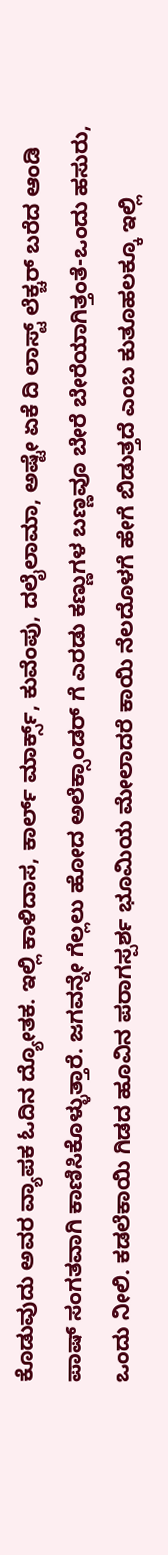ಕೊಡುವುದು ಅವರ ವ್ಯಾಪಕ ಓದಿನ ದ್ಯೋತಕ. ಇಲ್ಲಿ ಕಾಳಿದಾಸ, ಕಾರ್ಲ್ ಮಾರ್ಕ್ಸ್, ಕುವೆಂಪು, ದಲೈಲಾಮಾ, ಅಷ್ಟೇ ಏಕೆ ದಿ ಲಾಸ್ಟ್ ಲೆಕ್ಚರ್ ಬರೆದ ಆಂಡಿ ಪಾಷ್ ಸಂಗತವಾಗಿ ಕಾಣಿಸಿಕೊಳ್ಳುತ್ತಾರೆ. ಜಗವನ್ನೇ ಗೆಲ್ಲಲು ಹೋದ ಅಲೆಕ್ಸಾಂಡರ್ ಗೆ ಎರಡು ಕಣ್ಣುಗಳ ಬಣ್ಣವೂ ಬೇರೆ ಬೇರೆಯಾಗಿತ್ತಂತೆ-ಒಂದು ಹಸುರು, ಒಂದು ನೀಲಿ. ಕಡಲೆಕಾಯಿ ಗಿಡದ ಹೂವಿನ ಪರಾಗಸ್ಪರ್ಶ ಭೂಮಿಯ ಮೇಲಾದರೆ ಕಾಯಿ ನೆಲದೊಳಗೆ ಹೇಗೆ ಬಿಡುತ್ತದೆ ಎಂಬ ಕುತೂಹಲಕ್ಕೂ ಇಲ್ಲಿ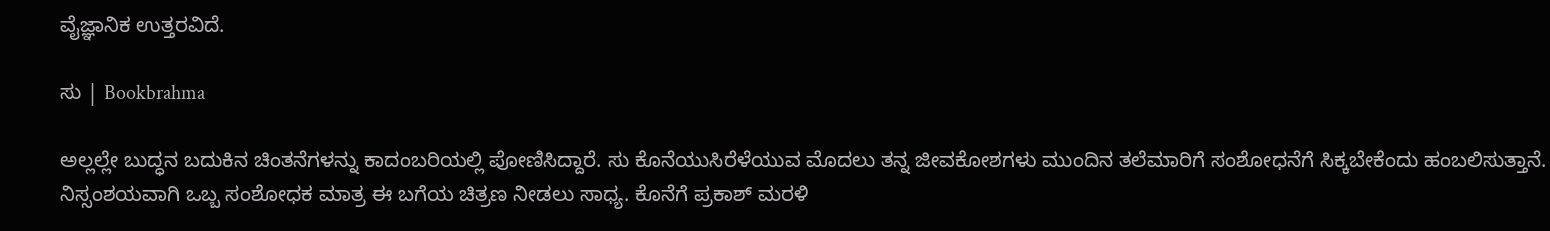ವೈಜ್ಞಾನಿಕ ಉತ್ತರವಿದೆ.

ಸು | Bookbrahma

ಅಲ್ಲಲ್ಲೇ ಬುದ್ಧನ ಬದುಕಿನ ಚಿಂತನೆಗಳನ್ನು ಕಾದಂಬರಿಯಲ್ಲಿ ಪೋಣಿಸಿದ್ದಾರೆ. ಸು ಕೊನೆಯುಸಿರೆಳೆಯುವ ಮೊದಲು ತನ್ನ ಜೀವಕೋಶಗಳು ಮುಂದಿನ ತಲೆಮಾರಿಗೆ ಸಂಶೋಧನೆಗೆ ಸಿಕ್ಕಬೇಕೆಂದು ಹಂಬಲಿಸುತ್ತಾನೆ. ನಿಸ್ಸಂಶಯವಾಗಿ ಒಬ್ಬ ಸಂಶೋಧಕ ಮಾತ್ರ ಈ ಬಗೆಯ ಚಿತ್ರಣ ನೀಡಲು ಸಾಧ್ಯ. ಕೊನೆಗೆ ಪ್ರಕಾಶ್ ಮರಳಿ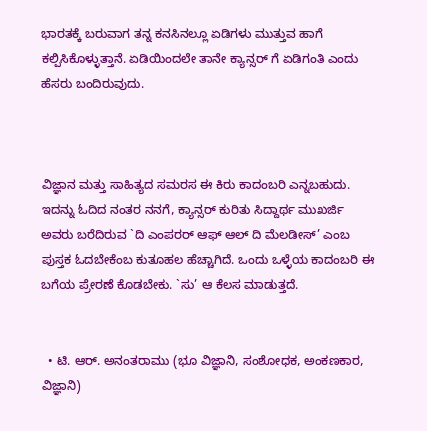ಭಾರತಕ್ಕೆ ಬರುವಾಗ ತನ್ನ ಕನಸಿನಲ್ಲೂ ಏಡಿಗಳು ಮುತ್ತುವ ಹಾಗೆ ಕಲ್ಪಿಸಿಕೊಳ್ಳುತ್ತಾನೆ. ಏಡಿಯಿಂದಲೇ ತಾನೇ ಕ್ಯಾನ್ಸರ್ ಗೆ ಏಡಿಗಂತಿ ಎಂದು ಹೆಸರು ಬಂದಿರುವುದು.



ವಿಜ್ಞಾನ ಮತ್ತು ಸಾಹಿತ್ಯದ ಸಮರಸ ಈ ಕಿರು ಕಾದಂಬರಿ ಎನ್ನಬಹುದು. ಇದನ್ನು ಓದಿದ ನಂತರ ನನಗೆ, ಕ್ಯಾನ್ಸರ್ ಕುರಿತು ಸಿದ್ದಾರ್ಥ ಮುಖರ್ಜಿ ಅವರು ಬರೆದಿರುವ `ದಿ ಎಂಪರರ್ ಆಫ್ ಆಲ್ ದಿ ಮೆಲಡೀಸ್’ ಎಂಬ ಪುಸ್ತಕ ಓದಬೇಕೆಂಬ ಕುತೂಹಲ ಹೆಚ್ಚಾಗಿದೆ. ಒಂದು ಒಳ್ಳೆಯ ಕಾದಂಬರಿ ಈ ಬಗೆಯ ಪ್ರೇರಣೆ ಕೊಡಬೇಕು. `ಸು’ ಆ ಕೆಲಸ ಮಾಡುತ್ತದೆ.


  • ಟಿ. ಆರ್. ಅನಂತರಾಮು (ಭೂ ವಿಜ್ಞಾನಿ, ಸಂಶೋಧಕ, ಅಂಕಣಕಾರ, ವಿಜ್ಞಾನಿ)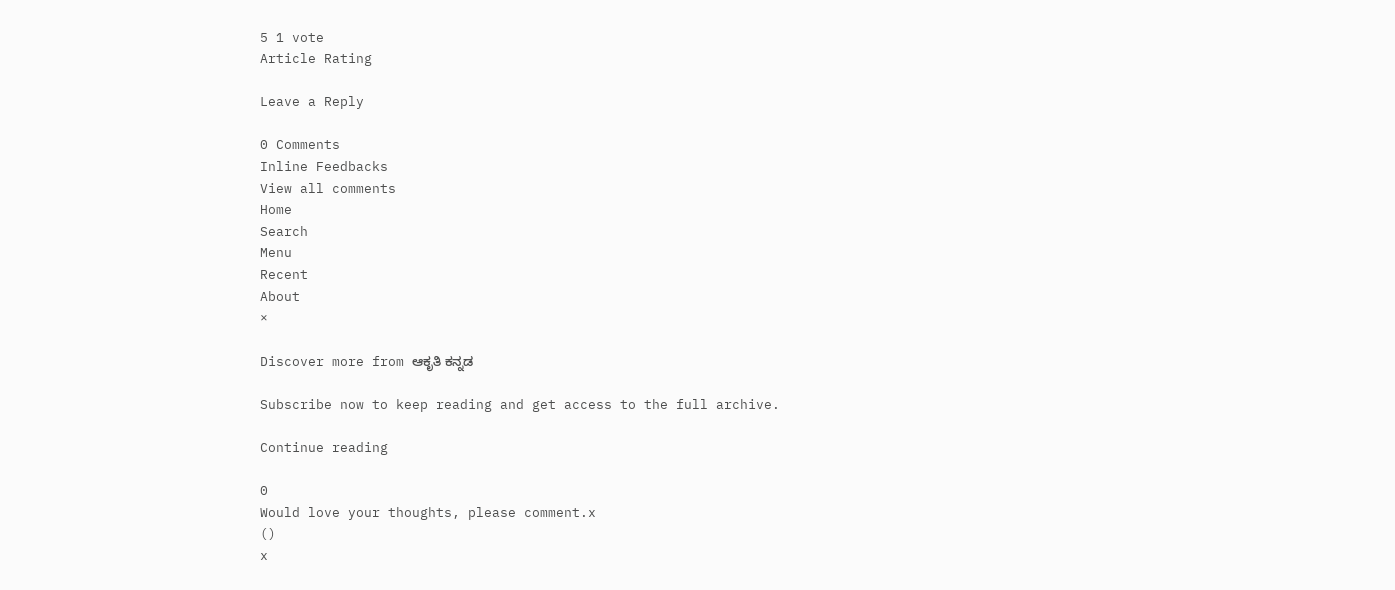5 1 vote
Article Rating

Leave a Reply

0 Comments
Inline Feedbacks
View all comments
Home
Search
Menu
Recent
About
×

Discover more from ಆಕೃತಿ ಕನ್ನಡ

Subscribe now to keep reading and get access to the full archive.

Continue reading

0
Would love your thoughts, please comment.x
()
x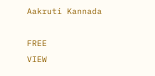Aakruti Kannada

FREE
VIEW